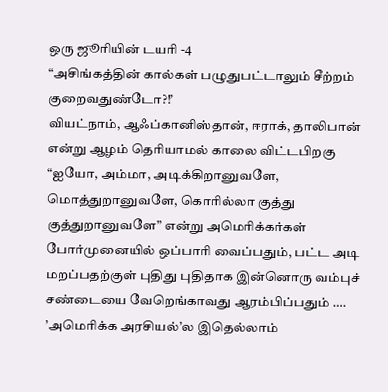ஒரு ஜூரியின் டயரி -4
“அசிங்கத்தின் கால்கள் பழுதுபட்டாலும் சீற்றம் குறைவதுண்டோ?!’
வியட்நாம், ஆஃப்கானிஸ்தான், ஈராக், தாலிபான் என்று ஆழம் தெரியாமல் காலை விட்டபிறகு “ஐயோ, அம்மா, அடிக்கிறானுவளே, மொத்துறானுவளே, கொரில்லா குத்து குத்துறானுவளே” என்று அமெரிக்கர்கள் போர்முனையில் ஒப்பாரி வைப்பதும், பட்ட அடி மறப்பதற்குள் புதிது புதிதாக இன்னொரு வம்புச் சண்டையை வேறெங்காவது ஆரம்பிப்பதும் …. ’அமெரிக்க அரசியல்’ல இதெல்லாம்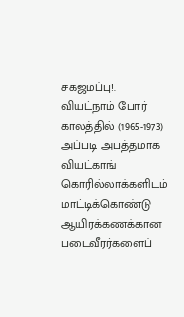சகஜமப்பு!.
வியட்நாம் போர் காலத்தில் (1965-1973) அப்படி அபத்தமாக வியட்காங் கொரில்லாக்களிடம் மாட்டிக்கொண்டு ஆயிரக்கணக்கான படைவீரர்களைப்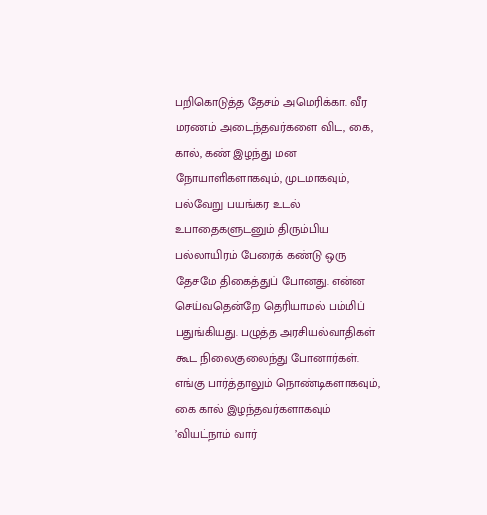பறிகொடுத்த தேசம் அமெரிக்கா. வீர மரணம் அடைந்தவர்களை விட, கை, கால், கண் இழந்து மன நோயாளிகளாகவும், முடமாகவும், பல்வேறு பயங்கர உடல் உபாதைகளுடனும் திரும்பிய பல்லாயிரம் பேரைக் கண்டு ஒரு தேசமே திகைத்துப் போனது. என்ன செய்வதென்றே தெரியாமல் பம்மிப் பதுங்கியது. பழுத்த அரசியல்வாதிகள் கூட நிலைகுலைந்து போனார்கள்.
எங்கு பார்த்தாலும் நொண்டிகளாகவும், கை கால் இழந்தவர்களாகவும் ’வியட்நாம் வார்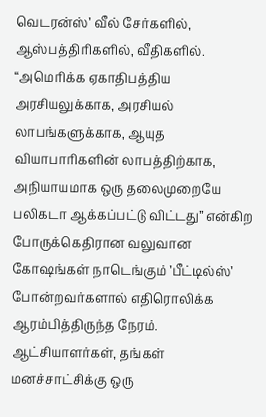வெடரன்ஸ்’ வீல் சேர்களில், ஆஸ்பத்திரிகளில், வீதிகளில். “அமெரிக்க ஏகாதிபத்திய அரசியலுக்காக, அரசியல் லாபங்களுக்காக, ஆயுத வியாபாரிகளின் லாபத்திற்காக, அநியாயமாக ஒரு தலைமுறையே பலிகடா ஆக்கப்பட்டு விட்டது” என்கிற போருக்கெதிரான வலுவான கோஷங்கள் நாடெங்கும் ’பீட்டில்ஸ்’ போன்றவர்களால் எதிரொலிக்க ஆரம்பித்திருந்த நேரம்.
ஆட்சியாளர்கள், தங்கள் மனச்சாட்சிக்கு ஒரு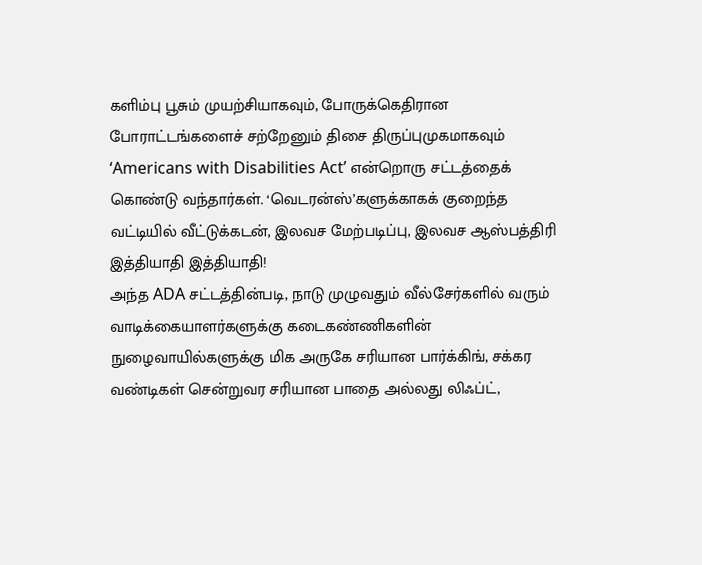களிம்பு பூசும் முயற்சியாகவும், போருக்கெதிரான போராட்டங்களைச் சற்றேனும் திசை திருப்புமுகமாகவும் ‘Americans with Disabilities Act’ என்றொரு சட்டத்தைக் கொண்டு வந்தார்கள். ‘வெடரன்ஸ்’களுக்காகக் குறைந்த வட்டியில் வீட்டுக்கடன், இலவச மேற்படிப்பு, இலவச ஆஸ்பத்திரி இத்தியாதி இத்தியாதி!
அந்த ADA சட்டத்தின்படி, நாடு முழுவதும் வீல்சேர்களில் வரும் வாடிக்கையாளர்களுக்கு கடைகண்ணிகளின் நுழைவாயில்களுக்கு மிக அருகே சரியான பார்க்கிங், சக்கர வண்டிகள் சென்றுவர சரியான பாதை அல்லது லிஃப்ட்,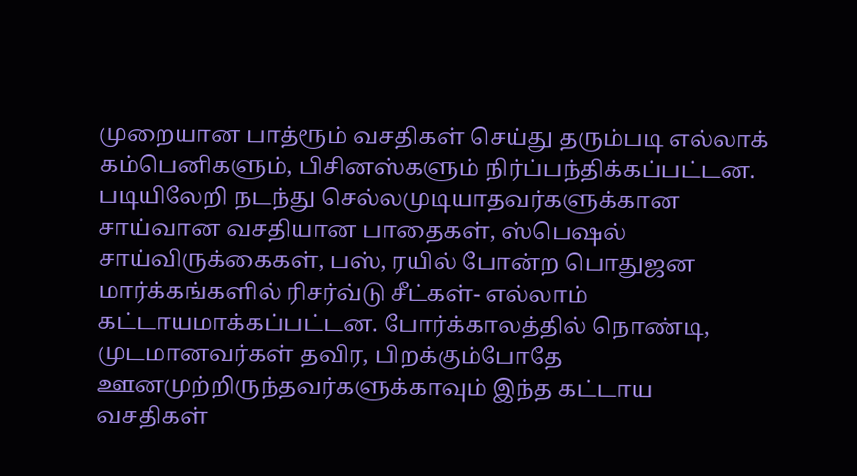முறையான பாத்ரூம் வசதிகள் செய்து தரும்படி எல்லாக் கம்பெனிகளும், பிசினஸ்களும் நிர்ப்பந்திக்கப்பட்டன. படியிலேறி நடந்து செல்லமுடியாதவர்களுக்கான சாய்வான வசதியான பாதைகள், ஸ்பெஷல் சாய்விருக்கைகள், பஸ், ரயில் போன்ற பொதுஜன மார்க்கங்களில் ரிசர்வ்டு சீட்கள்- எல்லாம் கட்டாயமாக்கப்பட்டன. போர்க்காலத்தில் நொண்டி, முடமானவர்கள் தவிர, பிறக்கும்போதே ஊனமுற்றிருந்தவர்களுக்காவும் இந்த கட்டாய வசதிகள்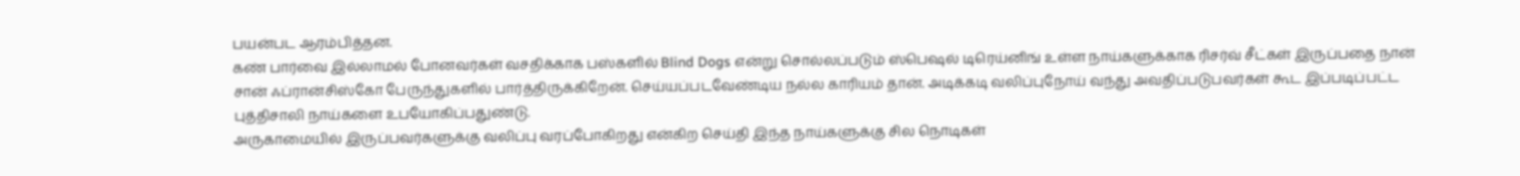பயன்பட ஆரம்பித்தன.
கண் பார்வை இல்லாமல் போனவர்கள் வசதிக்காக பஸ்களில் Blind Dogs என்று சொல்லப்படும் ஸ்பெஷல் டிரெய்னிங் உள்ள நாய்களுக்காக ரிசர்வ் சீட்கள் இருப்பதை நான் சான் ஃப்ரான்சிஸ்கோ பேருந்துகளில் பார்த்திருக்கிறேன். செய்யப்படவேண்டிய நல்ல காரியம் தான். அடிக்கடி வலிப்புநோய் வந்து அவதிப்படுபவர்கள் கூட இப்படிப்பட்ட புத்திசாலி நாய்களை உபயோகிப்பதுண்டு.
அருகாமையில் இருப்பவர்களுக்கு வலிப்பு வரப்போகிறது என்கிற செய்தி இந்த நாய்களுக்கு சில நொடிகள்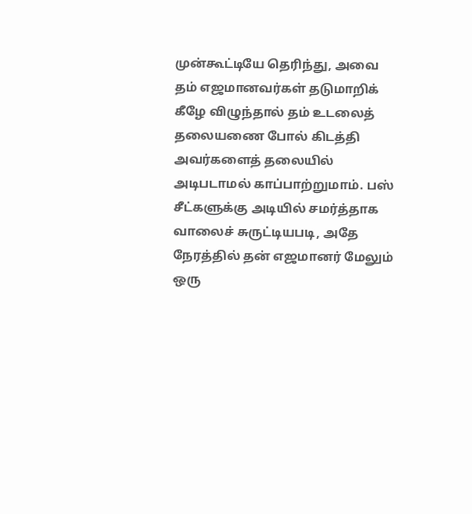முன்கூட்டியே தெரிந்து, அவை தம் எஜமானவர்கள் தடுமாறிக் கீழே விழுந்தால் தம் உடலைத் தலையணை போல் கிடத்தி அவர்களைத் தலையில் அடிபடாமல் காப்பாற்றுமாம். பஸ் சீட்களுக்கு அடியில் சமர்த்தாக வாலைச் சுருட்டியபடி, அதே நேரத்தில் தன் எஜமானர் மேலும் ஒரு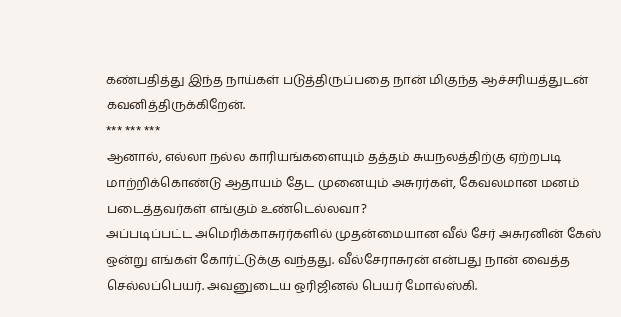கண்பதித்து இந்த நாய்கள் படுத்திருப்பதை நான் மிகுந்த ஆச்சரியத்துடன் கவனித்திருக்கிறேன்.
*** *** ***
ஆனால், எல்லா நல்ல காரியங்களையும் தத்தம் சுயநலத்திற்கு ஏற்றபடி மாற்றிக்கொண்டு ஆதாயம் தேட முனையும் அசுரர்கள், கேவலமான மனம் படைத்தவர்கள் எங்கும் உண்டெல்லவா?
அப்படிப்பட்ட அமெரிக்காசுரர்களில் முதன்மையான வீல் சேர் அசுரனின் கேஸ் ஒன்று எங்கள் கோர்ட்டுக்கு வந்தது. வீல்சேராசுரன் என்பது நான் வைத்த செல்லப்பெயர். அவனுடைய ஒரிஜினல் பெயர் மோல்ஸ்கி.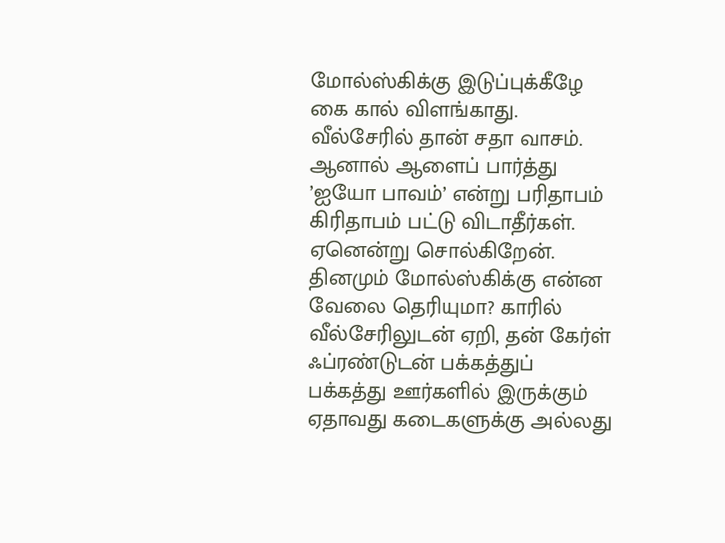மோல்ஸ்கிக்கு இடுப்புக்கீழே கை கால் விளங்காது. வீல்சேரில் தான் சதா வாசம். ஆனால் ஆளைப் பார்த்து ’ஐயோ பாவம்’ என்று பரிதாபம் கிரிதாபம் பட்டு விடாதீர்கள். ஏனென்று சொல்கிறேன்.
தினமும் மோல்ஸ்கிக்கு என்ன வேலை தெரியுமா? காரில் வீல்சேரிலுடன் ஏறி, தன் கேர்ள் ஃப்ரண்டுடன் பக்கத்துப் பக்கத்து ஊர்களில் இருக்கும் ஏதாவது கடைகளுக்கு அல்லது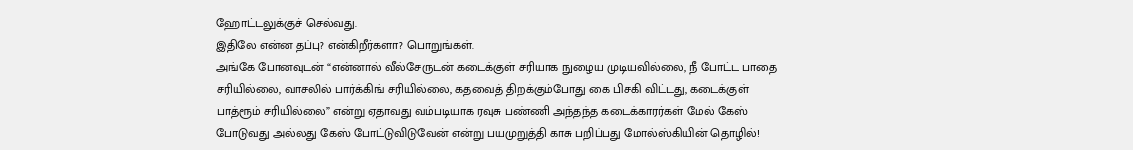ஹோட்டலுக்குச் செல்வது.
இதிலே என்ன தப்பு? என்கிறீர்களா? பொறுங்கள்.
அங்கே போனவுடன் “என்னால் வீல்சேருடன் கடைக்குள் சரியாக நுழைய முடியவில்லை, நீ போட்ட பாதை சரியில்லை, வாசலில் பார்க்கிங் சரியில்லை, கதவைத் திறக்கும்போது கை பிசகி விட்டது, கடைக்குள் பாத்ரூம் சரியில்லை” என்று ஏதாவது வம்படியாக ரவுசு பண்ணி அந்தந்த கடைக்காரர்கள் மேல் கேஸ் போடுவது அல்லது கேஸ் போட்டுவிடுவேன் என்று பயமுறுத்தி காசு பறிப்பது மோல்ஸ்கியின் தொழில்!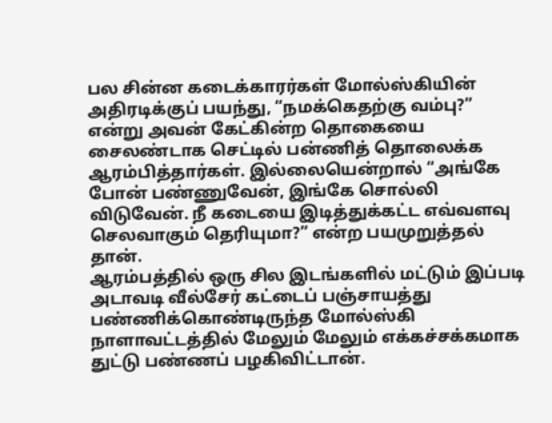பல சின்ன கடைக்காரர்கள் மோல்ஸ்கியின் அதிரடிக்குப் பயந்து, “நமக்கெதற்கு வம்பு?” என்று அவன் கேட்கின்ற தொகையை சைலண்டாக செட்டில் பன்ணித் தொலைக்க ஆரம்பித்தார்கள். இல்லையென்றால் “அங்கே போன் பண்ணுவேன், இங்கே சொல்லி விடுவேன். நீ கடையை இடித்துக்கட்ட எவ்வளவு செலவாகும் தெரியுமா?” என்ற பயமுறுத்தல் தான்.
ஆரம்பத்தில் ஒரு சில இடங்களில் மட்டும் இப்படி அடாவடி வீல்சேர் கட்டைப் பஞ்சாயத்து பண்ணிக்கொண்டிருந்த மோல்ஸ்கி நாளாவட்டத்தில் மேலும் மேலும் எக்கச்சக்கமாக துட்டு பண்ணப் பழகிவிட்டான்.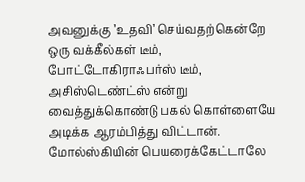அவனுக்கு ’உதவி’ செய்வதற்கென்றே ஒரு வக்கீல்கள் டீம், போட்டோகிராஃபர்ஸ் டீம், அசிஸ்டெண்ட்ஸ் என்று வைத்துக்கொண்டு பகல் கொள்ளையே அடிக்க ஆரம்பித்து விட்டான்.
மோல்ஸ்கியின் பெயரைக்கேட்டாலே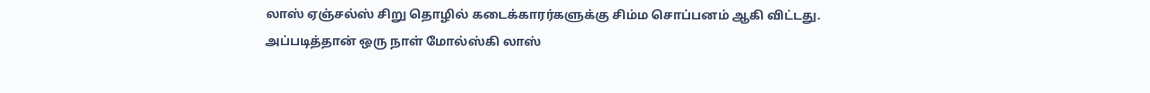லாஸ் ஏஞ்சல்ஸ் சிறு தொழில் கடைக்காரர்களுக்கு சிம்ம சொப்பனம் ஆகி விட்டது.
அப்படித்தான் ஒரு நாள் மோல்ஸ்கி லாஸ்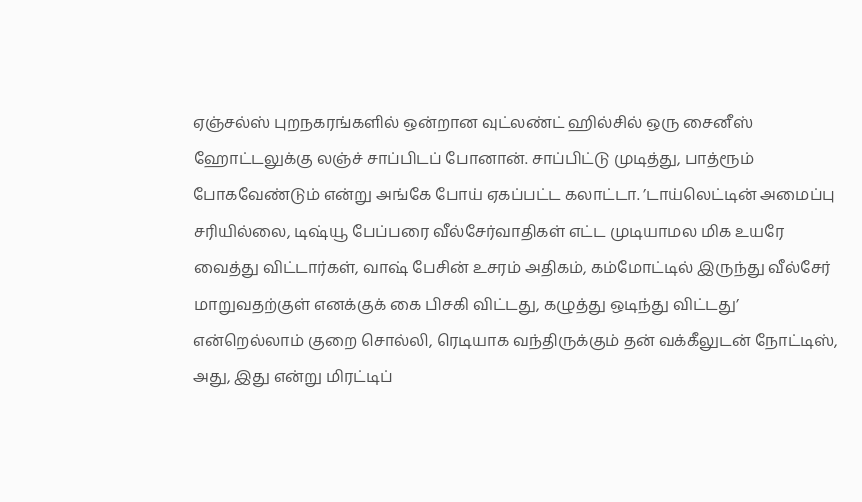ஏஞ்சல்ஸ் புறநகரங்களில் ஒன்றான வுட்லண்ட் ஹில்சில் ஒரு சைனீஸ் ஹோட்டலுக்கு லஞ்ச் சாப்பிடப் போனான். சாப்பிட்டு முடித்து, பாத்ரூம் போகவேண்டும் என்று அங்கே போய் ஏகப்பட்ட கலாட்டா. ’டாய்லெட்டின் அமைப்பு சரியில்லை, டிஷ்யூ பேப்பரை வீல்சேர்வாதிகள் எட்ட முடியாமல மிக உயரே வைத்து விட்டார்கள், வாஷ் பேசின் உசரம் அதிகம், கம்மோட்டில் இருந்து வீல்சேர் மாறுவதற்குள் எனக்குக் கை பிசகி விட்டது, கழுத்து ஒடிந்து விட்டது’ என்றெல்லாம் குறை சொல்லி, ரெடியாக வந்திருக்கும் தன் வக்கீலுடன் நோட்டிஸ், அது, இது என்று மிரட்டிப்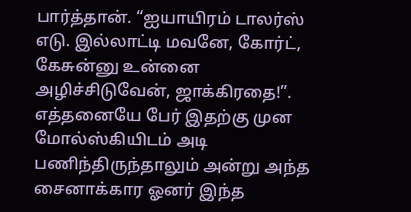பார்த்தான். “ஐயாயிரம் டாலர்ஸ் எடு. இல்லாட்டி மவனே, கோர்ட், கேசுன்னு உன்னை அழிச்சிடுவேன், ஜாக்கிரதை!”.
எத்தனையே பேர் இதற்கு முன மோல்ஸ்கியிடம் அடி பணிந்திருந்தாலும் அன்று அந்த சைனாக்கார ஓனர் இந்த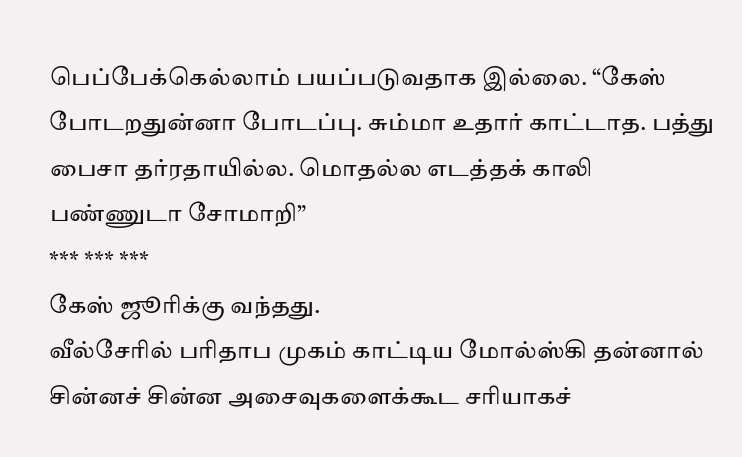பெப்பேக்கெல்லாம் பயப்படுவதாக இல்லை. “கேஸ் போடறதுன்னா போடப்பு. சும்மா உதார் காட்டாத. பத்து பைசா தர்ரதாயில்ல. மொதல்ல எடத்தக் காலி பண்ணுடா சோமாறி”
*** *** ***
கேஸ் ஜூரிக்கு வந்தது.
வீல்சேரில் பரிதாப முகம் காட்டிய மோல்ஸ்கி தன்னால் சின்னச் சின்ன அசைவுகளைக்கூட சரியாகச்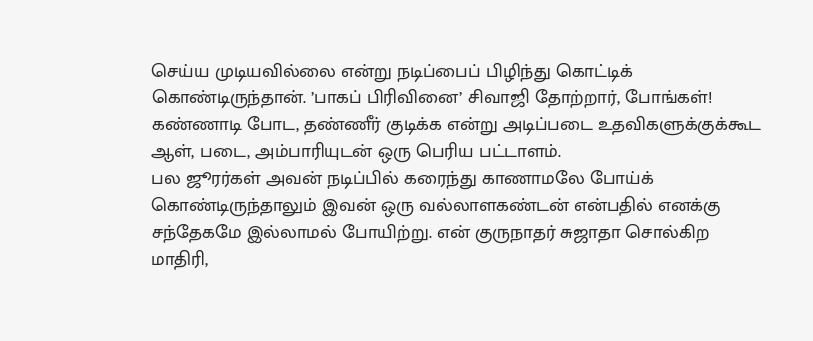செய்ய முடியவில்லை என்று நடிப்பைப் பிழிந்து கொட்டிக் கொண்டிருந்தான். ’பாகப் பிரிவினை’ சிவாஜி தோற்றார், போங்கள்! கண்ணாடி போட, தண்ணீர் குடிக்க என்று அடிப்படை உதவிகளுக்குக்கூட ஆள், படை, அம்பாரியுடன் ஒரு பெரிய பட்டாளம்.
பல ஜூரர்கள் அவன் நடிப்பில் கரைந்து காணாமலே போய்க் கொண்டிருந்தாலும் இவன் ஒரு வல்லாளகண்டன் என்பதில் எனக்கு சந்தேகமே இல்லாமல் போயிற்று. என் குருநாதர் சுஜாதா சொல்கிற மாதிரி,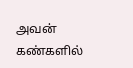அவன் கண்களில்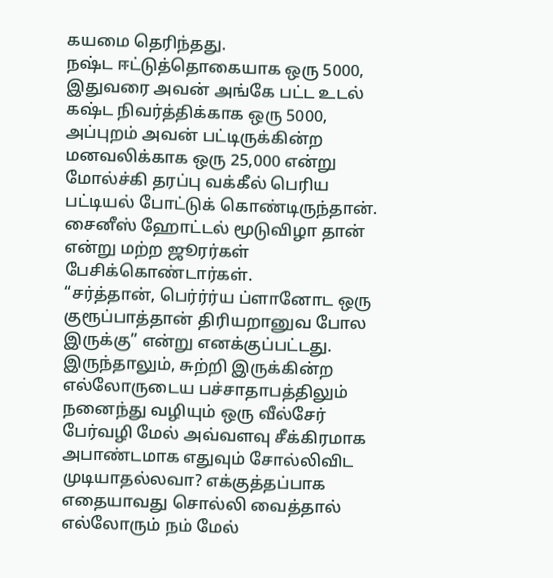கயமை தெரிந்தது.
நஷ்ட ஈட்டுத்தொகையாக ஒரு 5000, இதுவரை அவன் அங்கே பட்ட உடல் கஷ்ட நிவர்த்திக்காக ஒரு 5000, அப்புறம் அவன் பட்டிருக்கின்ற மனவலிக்காக ஒரு 25,000 என்று மோல்ச்கி தரப்பு வக்கீல் பெரிய பட்டியல் போட்டுக் கொண்டிருந்தான். சைனீஸ் ஹோட்டல் மூடுவிழா தான் என்று மற்ற ஜூரர்கள் பேசிக்கொண்டார்கள்.
“சர்த்தான், பெர்ர்ர்ய ப்ளானோட ஒரு குரூப்பாத்தான் திரியறானுவ போல இருக்கு” என்று எனக்குப்பட்டது. இருந்தாலும், சுற்றி இருக்கின்ற எல்லோருடைய பச்சாதாபத்திலும் நனைந்து வழியும் ஒரு வீல்சேர் பேர்வழி மேல் அவ்வளவு சீக்கிரமாக அபாண்டமாக எதுவும் சோல்லிவிட முடியாதல்லவா? எக்குத்தப்பாக எதையாவது சொல்லி வைத்தால் எல்லோரும் நம் மேல்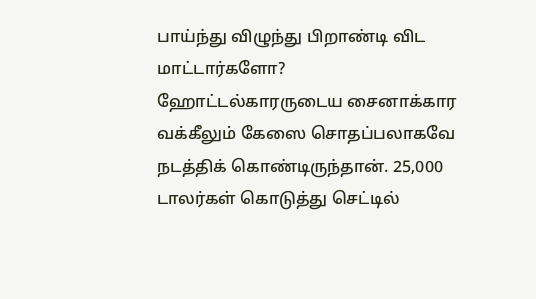பாய்ந்து விழுந்து பிறாண்டி விட மாட்டார்களோ?
ஹோட்டல்காரருடைய சைனாக்கார வக்கீலும் கேஸை சொதப்பலாகவே நடத்திக் கொண்டிருந்தான். 25,000 டாலர்கள் கொடுத்து செட்டில்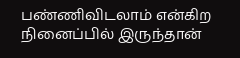பண்ணிவிடலாம் என்கிற நினைப்பில் இருந்தான்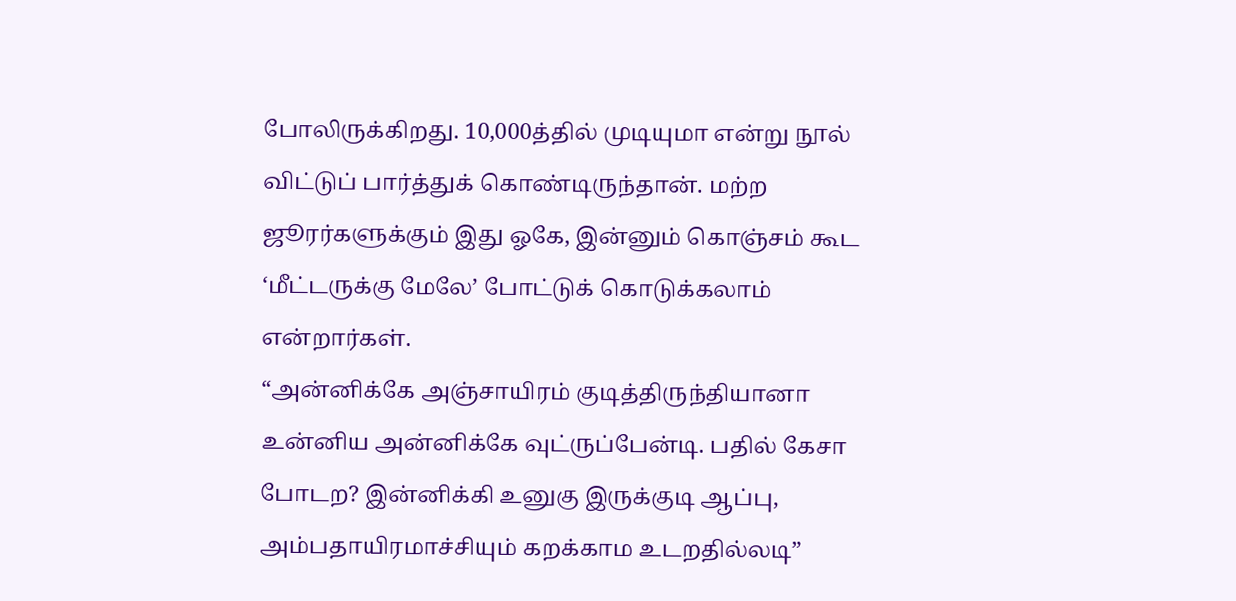போலிருக்கிறது. 10,000த்தில் முடியுமா என்று நூல் விட்டுப் பார்த்துக் கொண்டிருந்தான். மற்ற ஜூரர்களுக்கும் இது ஓகே, இன்னும் கொஞ்சம் கூட ‘மீட்டருக்கு மேலே’ போட்டுக் கொடுக்கலாம் என்றார்கள்.
“அன்னிக்கே அஞ்சாயிரம் குடித்திருந்தியானா உன்னிய அன்னிக்கே வுட்ருப்பேன்டி. பதில் கேசா போடற? இன்னிக்கி உனுகு இருக்குடி ஆப்பு, அம்பதாயிரமாச்சியும் கறக்காம உடறதில்லடி”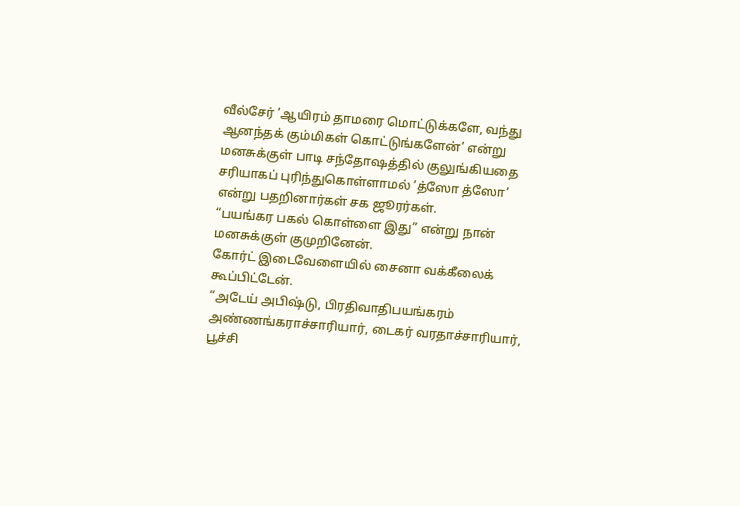வீல்சேர் ’ஆயிரம் தாமரை மொட்டுக்களே, வந்து ஆனந்தக் கும்மிகள் கொட்டுங்களேன்’ என்று மனசுக்குள் பாடி சந்தோஷத்தில் குலுங்கியதை சரியாகப் புரிந்துகொள்ளாமல் ’த்ஸோ த்ஸோ’ என்று பதறினார்கள் சக ஜூரர்கள்.
“பயங்கர பகல் கொள்ளை இது” என்று நான் மனசுக்குள் குமுறினேன்.
கோர்ட் இடைவேளையில் சைனா வக்கீலைக் கூப்பிட்டேன்.
“அடேய் அபிஷ்டு, பிரதிவாதிபயங்கரம் அண்ணங்கராச்சாரியார், டைகர் வரதாச்சாரியார், பூச்சி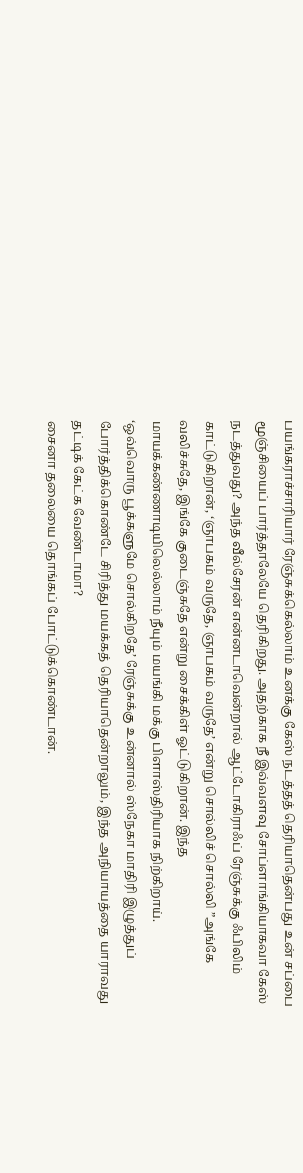பயங்கராச்சாரியார் ரேஞ்சுக்கெல்லாம் உனக்கு கேஸ் நடத்தத் தெரியாதென்பது உன் சப்பை மூஞ்சியைப் பார்த்தாலேயே தெரிகிறது. அதற்காக நீ இவ்வளவு சோப்ளாங்கியாகவா கேஸ் நடத்துவது? அந்த வீல்சேரன் என்னடாவென்றால் ஆட்டோகிராஃப் ரேஞ்சுக்கு ஃபிலிம் காட்டுகிறான், ‘ஞாபகம் வருதே, ஞாபகம் வருதே’ என்று சொல்லிச் சொல்லி ”அங்கே வலிச்சுதே, இங்கே குடைஞ்சுதே என்று சைக்கிள் ஓட்டுகிறான். இந்த மாயக்கண்ணாடியிலெல்லாம் நீயும் மயங்கி மக்கு பிளாஸ்திரியாக நிற்கிறாய்.
‘ஒவ்வொரு பூக்களுமே சொல்கிறதே’ ரேஞ்சுக்கு உன்னால் ஸ்நேகா மாதிரி இழுத்துப் போர்த்திக்கொண்டே சிரித்து மயக்கத் தெரியாதென்றாலும், இந்த அநியாயத்தை யாராவது தட்டிக் கேட்க வேண்டாமா?
சைனா தலையை தொங்கப் போட்டுக்கொண்டான்.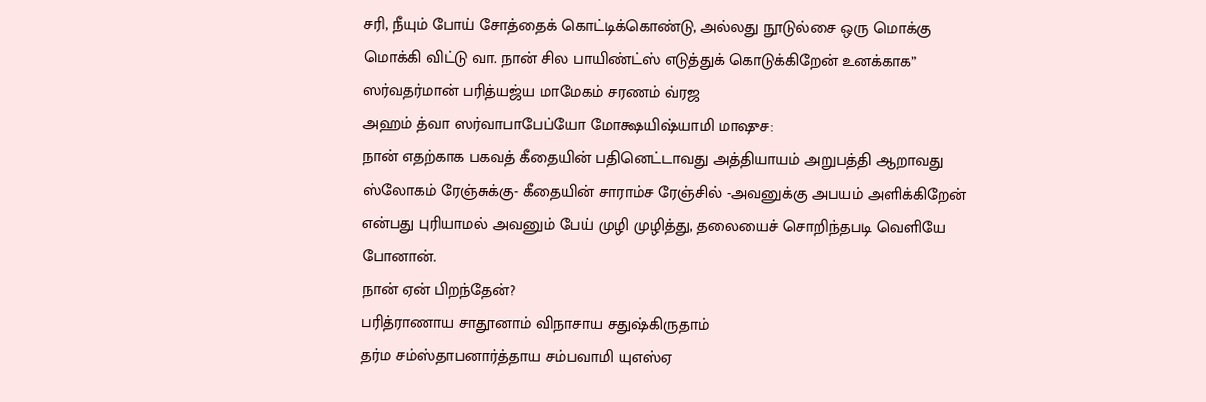சரி, நீயும் போய் சோத்தைக் கொட்டிக்கொண்டு, அல்லது நூடுல்சை ஒரு மொக்கு மொக்கி விட்டு வா. நான் சில பாயிண்ட்ஸ் எடுத்துக் கொடுக்கிறேன் உனக்காக”
ஸர்வதர்மான் பரித்யஜ்ய மாமேகம் சரணம் வ்ரஜ
அஹம் த்வா ஸர்வாபாபேப்யோ மோக்ஷயிஷ்யாமி மாஷுச:
நான் எதற்காக பகவத் கீதையின் பதினெட்டாவது அத்தியாயம் அறுபத்தி ஆறாவது ஸ்லோகம் ரேஞ்சுக்கு- கீதையின் சாராம்ச ரேஞ்சில் -அவனுக்கு அபயம் அளிக்கிறேன் என்பது புரியாமல் அவனும் பேய் முழி முழித்து, தலையைச் சொறிந்தபடி வெளியே போனான்.
நான் ஏன் பிறந்தேன்?
பரித்ராணாய சாதூனாம் விநாசாய சதுஷ்கிருதாம்
தர்ம சம்ஸ்தாபனார்த்தாய சம்பவாமி யுஎஸ்ஏ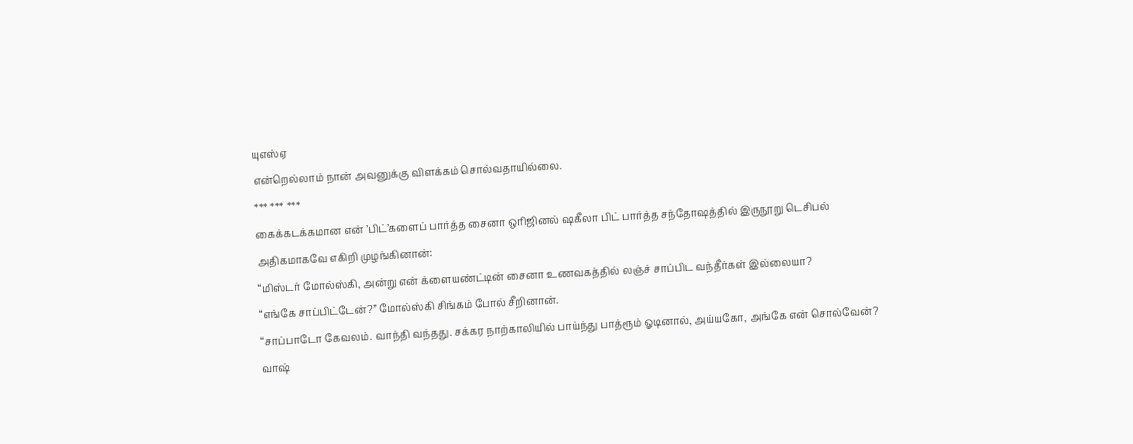யுஎஸ்ஏ
என்றெல்லாம் நான் அவனுக்கு விளக்கம் சொல்வதாயில்லை.
*** *** ***
கைக்கடக்கமான என் ’பிட்’களைப் பார்த்த சைனா ஒரிஜினல் ஷகீலா பிட் பார்த்த சந்தோஷத்தில் இருநூறு டெசிபல் அதிகமாகவே எகிறி முழங்கினான்:
“மிஸ்டர் மோல்ஸ்கி, அன்று என் க்ளையண்ட்டின் சைனா உணவகத்தில் லஞ்ச் சாப்பிட வந்தீர்கள் இல்லையா?
“எங்கே சாப்பிட்டேன்?” மோல்ஸ்கி சிங்கம் போல் சீறினான்.
“சாப்பாடோ கேவலம். வாந்தி வந்தது. சக்கர நாற்காலியில் பாய்ந்து பாத்ரூம் ஓடினால், அய்யகோ, அங்கே என் சொல்வேன்? வாஷ்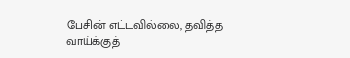பேசின் எட்டவில்லை, தவித்த வாய்க்குத்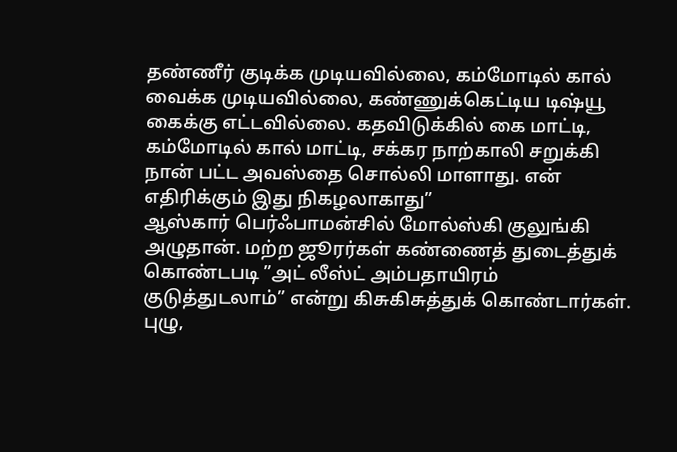தண்ணீர் குடிக்க முடியவில்லை, கம்மோடில் கால் வைக்க முடியவில்லை, கண்ணுக்கெட்டிய டிஷ்யூ கைக்கு எட்டவில்லை. கதவிடுக்கில் கை மாட்டி, கம்மோடில் கால் மாட்டி, சக்கர நாற்காலி சறுக்கி நான் பட்ட அவஸ்தை சொல்லி மாளாது. என் எதிரிக்கும் இது நிகழலாகாது”
ஆஸ்கார் பெர்ஃபாமன்சில் மோல்ஸ்கி குலுங்கி அழுதான். மற்ற ஜூரர்கள் கண்ணைத் துடைத்துக் கொண்டபடி ”அட் லீஸ்ட் அம்பதாயிரம் குடுத்துடலாம்” என்று கிசுகிசுத்துக் கொண்டார்கள்.
புழு,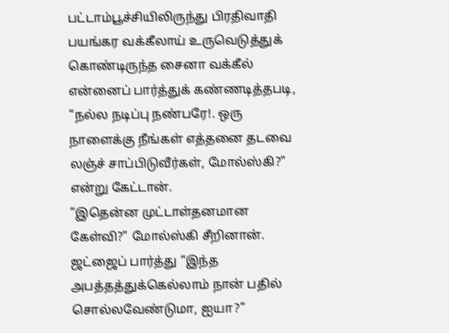பட்டாம்பூச்சியிலிருந்து பிரதிவாதி பயங்கர வக்கீலாய் உருவெடுத்துக் கொண்டிருந்த சைனா வக்கீல் என்னைப் பார்த்துக் கண்ணடித்தபடி,
“நல்ல நடிப்பு நண்பரே!. ஒரு நாளைக்கு நீங்கள் எத்தனை தடவை லஞ்ச் சாப்பிடுவீர்கள், மோல்ஸ்கி?” என்று கேட்டான்.
”இதென்ன முட்டாள்தனமான கேள்வி?” மோல்ஸ்கி சீறினான். ஜட்ஜைப் பார்த்து “இந்த அபத்தத்துக்கெல்லாம் நான் பதில் சொல்லவேண்டுமா, ஐயா?”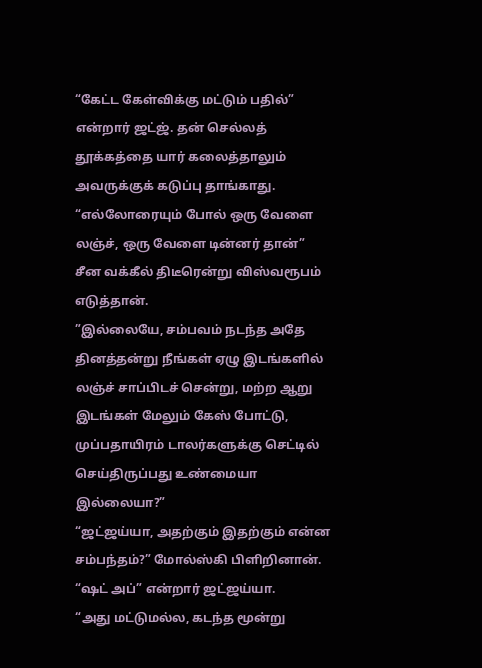“கேட்ட கேள்விக்கு மட்டும் பதில்” என்றார் ஜட்ஜ். தன் செல்லத் தூக்கத்தை யார் கலைத்தாலும் அவருக்குக் கடுப்பு தாங்காது.
“எல்லோரையும் போல் ஒரு வேளை லஞ்ச், ஒரு வேளை டின்னர் தான்”
சீன வக்கீல் திடீரென்று விஸ்வரூபம் எடுத்தான்.
”இல்லையே, சம்பவம் நடந்த அதே தினத்தன்று நீங்கள் ஏழு இடங்களில் லஞ்ச் சாப்பிடச் சென்று, மற்ற ஆறு இடங்கள் மேலும் கேஸ் போட்டு, முப்பதாயிரம் டாலர்களுக்கு செட்டில் செய்திருப்பது உண்மையா இல்லையா?”
“ஜட்ஜய்யா, அதற்கும் இதற்கும் என்ன சம்பந்தம்?” மோல்ஸ்கி பிளிறினான்.
“ஷட் அப்” என்றார் ஜட்ஜய்யா.
“அது மட்டுமல்ல, கடந்த மூன்று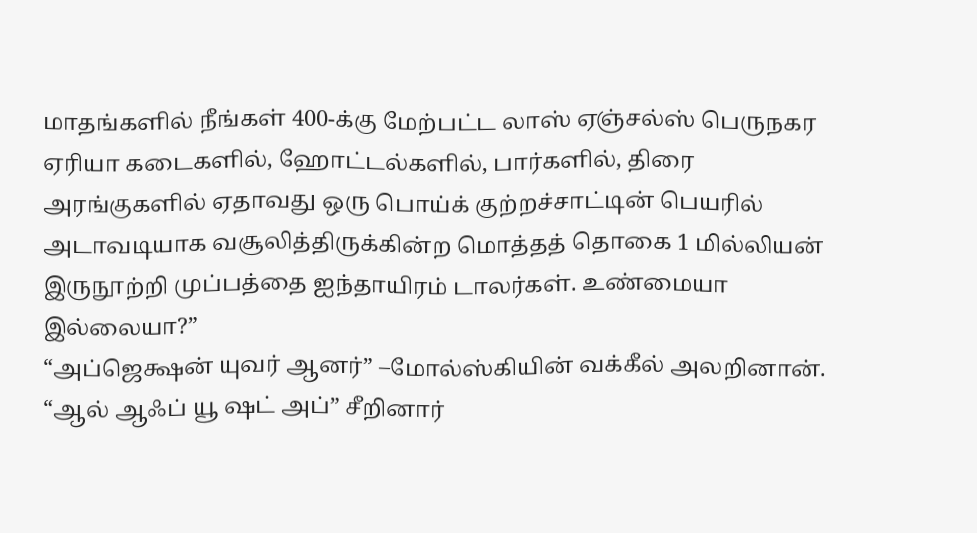மாதங்களில் நீங்கள் 400-க்கு மேற்பட்ட லாஸ் ஏஞ்சல்ஸ் பெருநகர ஏரியா கடைகளில், ஹோட்டல்களில், பார்களில், திரை அரங்குகளில் ஏதாவது ஒரு பொய்க் குற்றச்சாட்டின் பெயரில் அடாவடியாக வசூலித்திருக்கின்ற மொத்தத் தொகை 1 மில்லியன் இருநூற்றி முப்பத்தை ஐந்தாயிரம் டாலர்கள். உண்மையா இல்லையா?”
“அப்ஜெக்ஷன் யுவர் ஆனர்” –மோல்ஸ்கியின் வக்கீல் அலறினான்.
“ஆல் ஆஃப் யூ ஷட் அப்” சீறினார்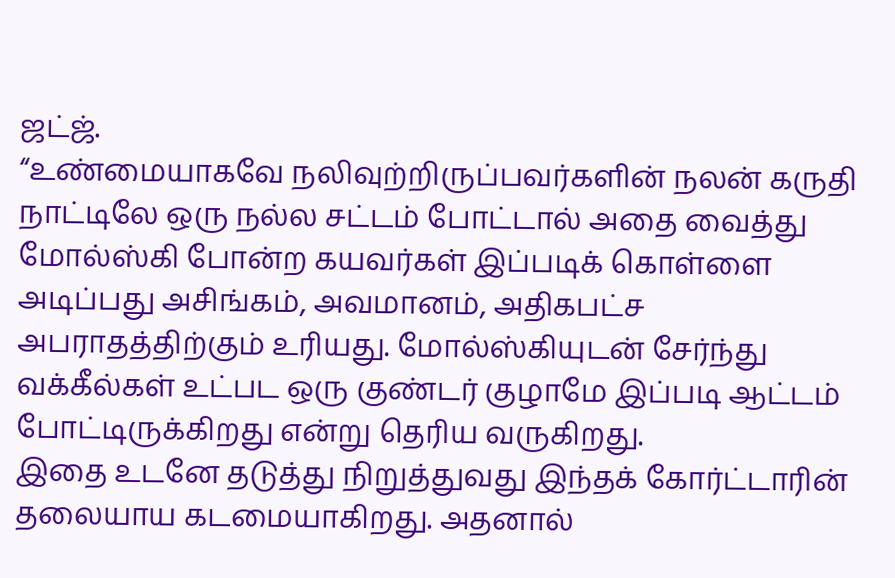ஜட்ஜ்.
“உண்மையாகவே நலிவுற்றிருப்பவர்களின் நலன் கருதி நாட்டிலே ஒரு நல்ல சட்டம் போட்டால் அதை வைத்து மோல்ஸ்கி போன்ற கயவர்கள் இப்படிக் கொள்ளை அடிப்பது அசிங்கம், அவமானம், அதிகபட்ச அபராதத்திற்கும் உரியது. மோல்ஸ்கியுடன் சேர்ந்து வக்கீல்கள் உட்பட ஒரு குண்டர் குழாமே இப்படி ஆட்டம் போட்டிருக்கிறது என்று தெரிய வருகிறது.
இதை உடனே தடுத்து நிறுத்துவது இந்தக் கோர்ட்டாரின் தலையாய கடமையாகிறது. அதனால்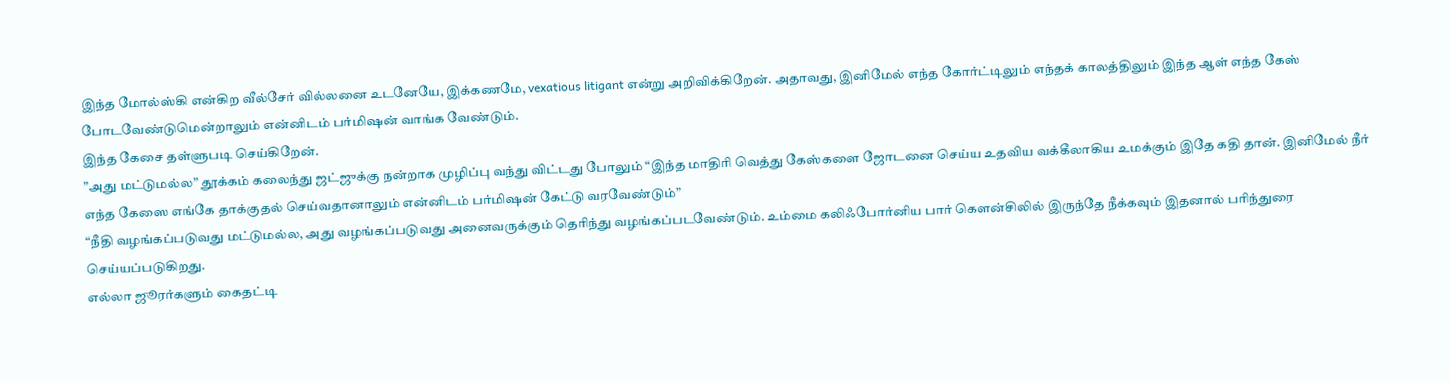இந்த மோல்ஸ்கி என்கிற வீல்சேர் வில்லனை உடனேயே, இக்கணமே, vexatious litigant என்று அறிவிக்கிறேன். அதாவது, இனிமேல் எந்த கோர்ட்டிலும் எந்தக் காலத்திலும் இந்த ஆள் எந்த கேஸ் போடவேண்டுமென்றாலும் என்னிடம் பர்மிஷன் வாங்க வேண்டும்.
இந்த கேசை தள்ளுபடி செய்கிறேன்.
”அது மட்டுமல்ல” தூக்கம் கலைந்து ஜட்ஜுக்கு நன்றாக முழிப்பு வந்து விட்டது போலும் “இந்த மாதிரி வெத்து கேஸ்களை ஜோடனை செய்ய உதவிய வக்கீலாகிய உமக்கும் இதே கதி தான். இனிமேல் நீர் எந்த கேஸை எங்கே தாக்குதல் செய்வதானாலும் என்னிடம் பர்மிஷன் கேட்டு வரவேண்டும்”
“நீதி வழங்கப்படுவது மட்டுமல்ல, அது வழங்கப்படுவது அனைவருக்கும் தெரிந்து வழங்கப்படவேண்டும். உம்மை கலிஃபோர்னிய பார் கௌன்சிலில் இருந்தே நீக்கவும் இதனால் பரிந்துரை செய்யப்படுகிறது.
எல்லா ஜூரர்களும் கைதட்டி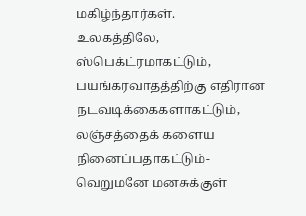மகிழ்ந்தார்கள்.
உலகத்திலே, ஸ்பெக்ட்ரமாகட்டும், பயங்கரவாதத்திற்கு எதிரான நடவடிக்கைகளாகட்டும், லஞ்சத்தைக் களைய நினைப்பதாகட்டும்- வெறுமனே மனசுக்குள்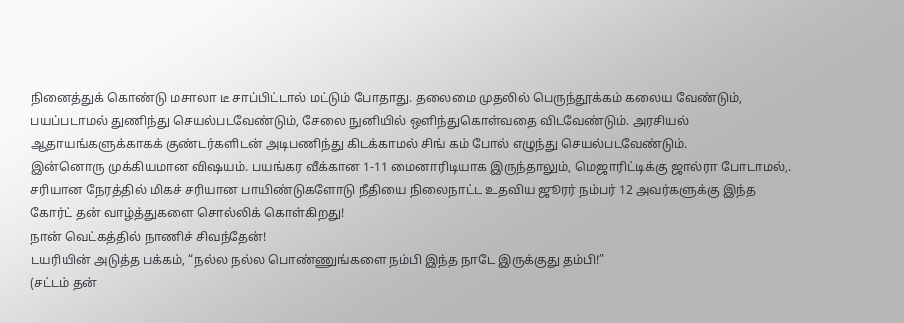நினைத்துக் கொண்டு மசாலா டீ சாப்பிட்டால் மட்டும் போதாது. தலைமை முதலில் பெருந்தூக்கம் கலைய வேண்டும், பயப்படாமல் துணிந்து செயல்படவேண்டும், சேலை நுனியில் ஒளிந்துகொள்வதை விடவேண்டும். அரசியல் ஆதாயங்களுக்காகக் குண்டர்களிடன் அடிபணிந்து கிடக்காமல் சிங் கம் போல் எழுந்து செயல்படவேண்டும்.
இன்னொரு முக்கியமான விஷயம். பயங்கர வீக்கான 1-11 மைனாரிடியாக இருந்தாலும், மெஜாரிட்டிக்கு ஜால்ரா போடாமல்,. சரியான நேரத்தில் மிகச் சரியான பாயிண்டுகளோடு நீதியை நிலைநாட்ட உதவிய ஜூரர் நம்பர் 12 அவர்களுக்கு இந்த கோர்ட் தன் வாழ்த்துகளை சொல்லிக் கொள்கிறது!
நான் வெட்கத்தில் நாணிச் சிவந்தேன்!
டயரியின் அடுத்த பக்கம், “நல்ல நல்ல பொண்ணுங்களை நம்பி இந்த நாடே இருக்குது தம்பி!”
(சட்டம் தன்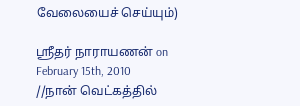வேலையைச் செய்யும்)

ஸ்ரீதர் நாராயணன் on February 15th, 2010
//நான் வெட்கத்தில்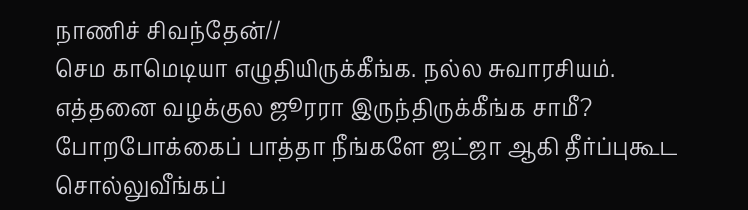நாணிச் சிவந்தேன்//
செம காமெடியா எழுதியிருக்கீங்க. நல்ல சுவாரசியம். எத்தனை வழக்குல ஜூரரா இருந்திருக்கீங்க சாமீ? போறபோக்கைப் பாத்தா நீங்களே ஜட்ஜா ஆகி தீர்ப்புகூட சொல்லுவீங்கப்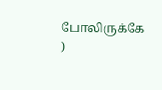போலிருக்கே
)